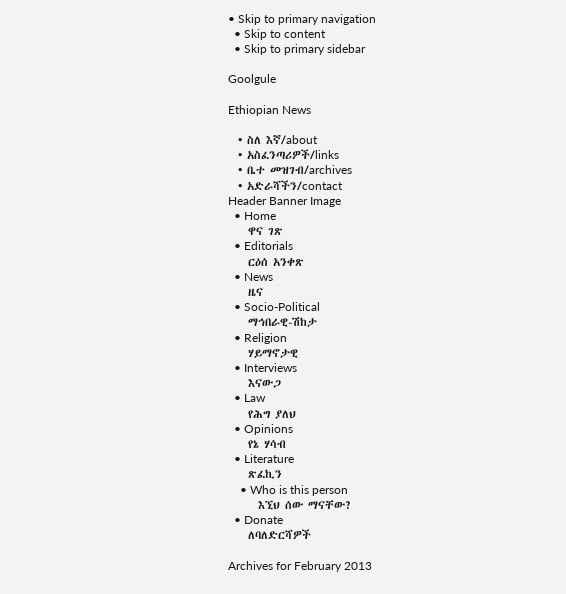• Skip to primary navigation
  • Skip to content
  • Skip to primary sidebar

Goolgule

Ethiopian News

  • ስለ እኛ/about
  • አስፈንጣሪዎች/links
  • ቤተ መዝገብ/archives
  • አድራሻችን/contact
Header Banner Image
  • Home
    ዋና ገጽ
  • Editorials
    ርዕሰ አንቀጽ
  • News
    ዜና
  • Socio-Political
    ማኅበራዊ-ሽከታ
  • Religion
    ሃይማኖታዊ
  • Interviews
    እናውጋ
  • Law
    የሕግ ያለህ
  • Opinions
    የኔ ሃሳብ
  • Literature
    ጽፈኪን
    • Who is this person
      እኚህ ሰው ማናቸው?
  • Donate
    ለባለድርሻዎች

Archives for February 2013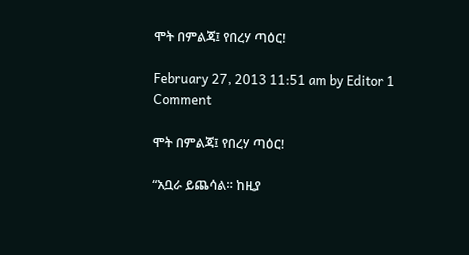ሞት በምልጃ፤ የበረሃ ጣዕር!

February 27, 2013 11:51 am by Editor 1 Comment

ሞት በምልጃ፤ የበረሃ ጣዕር!

“አቧራ ይጨሳል። ከዚያ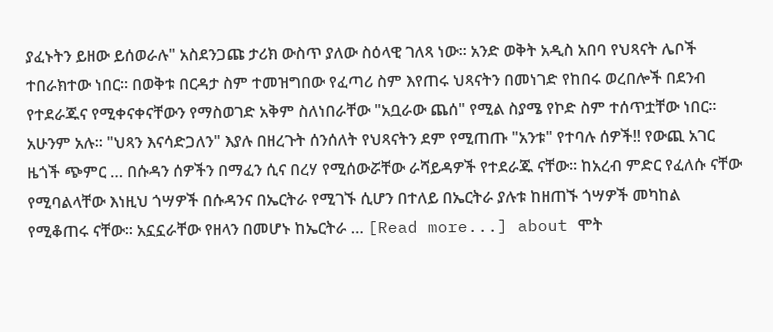ያፈኑትን ይዘው ይሰወራሉ" አስደንጋጩ ታሪክ ውስጥ ያለው ስዕላዊ ገለጻ ነው። አንድ ወቅት አዲስ አበባ የህጻናት ሌቦች ተበራክተው ነበር። በወቅቱ በርዳታ ስም ተመዝግበው የፈጣሪ ስም እየጠሩ ህጻናትን በመነገድ የከበሩ ወረበሎች በደንብ የተደራጁና የሚቀናቀናቸውን የማስወገድ አቅም ስለነበራቸው "አቧራው ጨሰ" የሚል ስያሜ የኮድ ስም ተሰጥቷቸው ነበር። አሁንም አሉ። "ህጻን እናሳድጋለን" እያሉ በዘረጉት ሰንሰለት የህጻናትን ደም የሚጠጡ "አንቱ" የተባሉ ሰዎች!! የውጪ አገር ዜጎች ጭምር … በሱዳን ሰዎችን በማፈን ሲና በረሃ የሚሰውሯቸው ራሻይዳዎች የተደራጁ ናቸው። ከአረብ ምድር የፈለሱ ናቸው የሚባልላቸው እነዚህ ጎሣዎች በሱዳንና በኤርትራ የሚገኙ ሲሆን በተለይ በኤርትራ ያሉቱ ከዘጠኙ ጎሣዎች መካከል የሚቆጠሩ ናቸው፡፡ አኗኗራቸው የዘላን በመሆኑ ከኤርትራ … [Read more...] about ሞት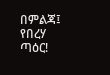በምልጃ፤ የበረሃ ጣዕር!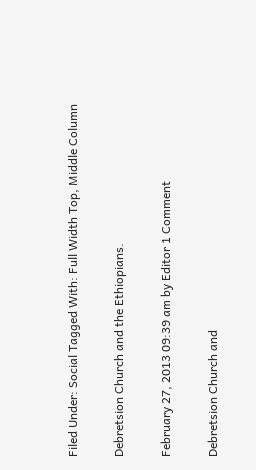Filed Under: Social Tagged With: Full Width Top, Middle Column

Debretsion Church and the Ethiopians.

February 27, 2013 09:39 am by Editor 1 Comment

Debretsion Church and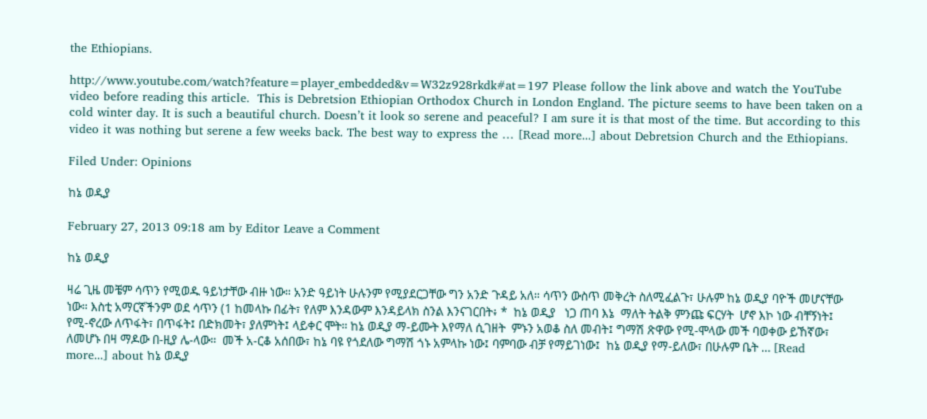the Ethiopians.

http://www.youtube.com/watch?feature=player_embedded&v=W32z928rkdk#at=197 Please follow the link above and watch the YouTube video before reading this article.  This is Debretsion Ethiopian Orthodox Church in London England. The picture seems to have been taken on a cold winter day. It is such a beautiful church. Doesn’t it look so serene and peaceful? I am sure it is that most of the time. But according to this video it was nothing but serene a few weeks back. The best way to express the … [Read more...] about Debretsion Church and the Ethiopians.

Filed Under: Opinions

ከኔ ወዲያ

February 27, 2013 09:18 am by Editor Leave a Comment

ከኔ ወዲያ

ዛሬ ጊዜ መቼም ሳጥን የሚወዱ ዓይነታቸው ብዙ ነው። አንድ ዓይነት ሁሉንም የሚያደርጋቸው ግን አንድ ጉዳይ አለ። ሳጥን ውስጥ መቅረት ስለሚፈልጉ፣ ሁሉም ከኔ ወዲያ ባዮች መሆናቸው ነው። እስቲ አማርኛችንም ወደ ሳጥን (1 ከመላኩ በፊት፣ የለም እንዳውም እንዳይላክ ስንል እንናገርበት፥ *  ከኔ ወዲያ   ነጋ ጠባ እኔ  ማለት ትልቅ ምንጩ ፍርሃት  ሆኖ እኮ ነው ብቸኝነት፤ የሚ-ኖረው ለጥፋት፣ በጥፋት፤ በድክመት፣ ያለምነት፤ ላይቀር ሞት። ከኔ ወዲያ ማ-ይሙት እየማለ ሲገዘት  ምኑን አወቆ ስለ መብት፤ ግማሽ ጽዋው የሚ-ሞላው መች ባወቀው ይኸኛው፣ ለመሆኑ በዛ ማዶው በ-ዚያ ሌ-ላው።  መች አ-ርቆ አሰበው፣ ከኔ ባዩ የጎደለው ግማሽ ጎኑ አምላኩ ነው፤ ባምባው ብቻ የማይገነው፤  ከኔ ወዲያ የማ-ይለው፣ በሁሉም ቤት … [Read more...] about ከኔ ወዲያ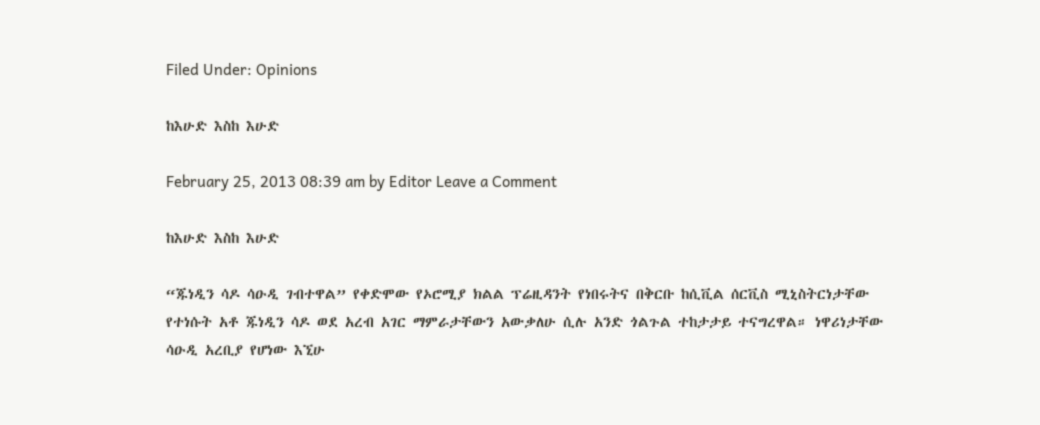Filed Under: Opinions

ከእሁድ እስከ እሁድ

February 25, 2013 08:39 am by Editor Leave a Comment

ከእሁድ እስከ እሁድ

“ጁነዲን ሳዶ ሳዑዲ ገብተዋል” የቀድሞው የኦሮሚያ ክልል ፕሬዚዳንት የነበሩትና በቅርቡ ከሲቪል ሰርቪስ ሚኒስትርነታቸው የተነሱት አቶ ጁነዲን ሳዶ ወደ አረብ አገር ማምራታቸውን አውቃለሁ ሲሉ አንድ ጎልጉል ተከታታይ ተናግረዋል። ነዋሪነታቸው ሳዑዲ አረቢያ የሆነው እኚሁ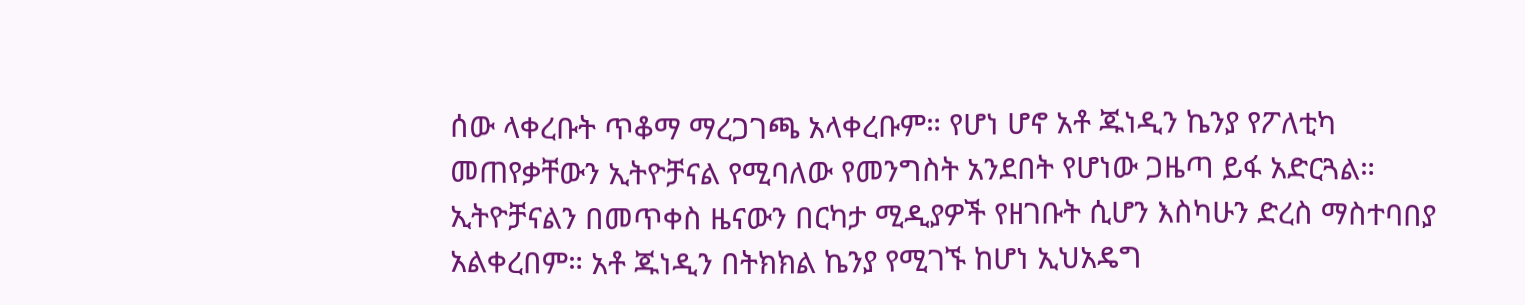ሰው ላቀረቡት ጥቆማ ማረጋገጫ አላቀረቡም። የሆነ ሆኖ አቶ ጁነዲን ኬንያ የፖለቲካ መጠየቃቸውን ኢትዮቻናል የሚባለው የመንግስት አንደበት የሆነው ጋዜጣ ይፋ አድርጓል። ኢትዮቻናልን በመጥቀስ ዜናውን በርካታ ሚዲያዎች የዘገቡት ሲሆን እስካሁን ድረስ ማስተባበያ አልቀረበም። አቶ ጁነዲን በትክክል ኬንያ የሚገኙ ከሆነ ኢህአዴግ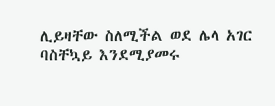ሊይዛቸው ስለሚችል ወደ ሌላ አገር ባስቸኳይ እንደሚያመሩ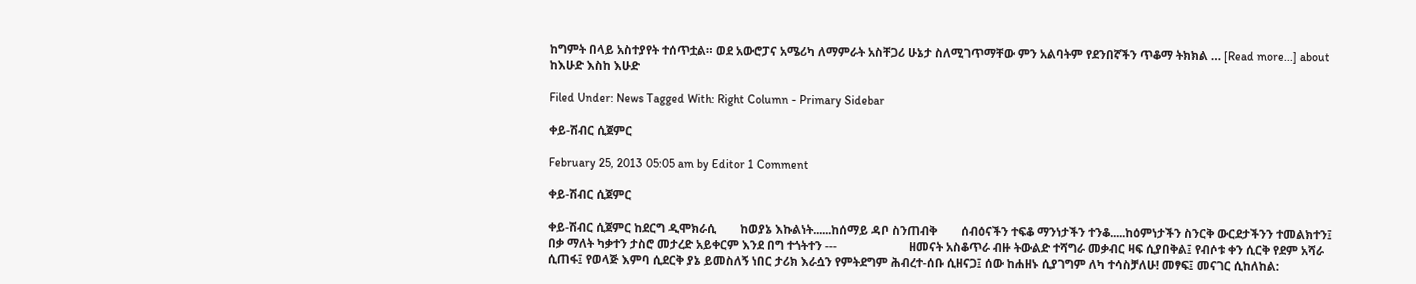ከግምት በላይ አስተያየት ተሰጥቷል። ወደ አውሮፓና አሜሪካ ለማምራት አስቸጋሪ ሁኔታ ስለሚገጥማቸው ምን አልባትም የደንበኛችን ጥቆማ ትክክል … [Read more...] about ከእሁድ እስከ እሁድ

Filed Under: News Tagged With: Right Column - Primary Sidebar

ቀይ-ሽብር ሲጀምር

February 25, 2013 05:05 am by Editor 1 Comment

ቀይ-ሽብር ሲጀምር

ቀይ-ሽብር ሲጀምር ከደርግ ዲሞክራሲ        ከወያኔ እኩልነት......ከሰማይ ዳቦ ስንጠብቅ        ሰብዕናችን ተፍቆ ማንነታችን ተንቆ.....ከዕምነታችን ስንርቅ ውርደታችንን ተመልክተን፤ በቃ ማለት ካቃተን ታስሮ መታረድ አይቀርም እንደ በግ ተጎትተን ---                        ዘመናት አስቆጥራ ብዙ ትውልድ ተሻግራ መቃብር ዛፍ ሲያበቅል፤ የብሶቱ ቀን ሲርቅ የደም አሻራ ሲጠፋ፤ የወላጅ እምባ ሲደርቅ ያኔ ይመስለኝ ነበር ታሪክ እራሷን የምትደግም ሕብረተ-ሰቡ ሲዘናጋ፤ ሰው ከሐዘኑ ሲያገግም ለካ ተሳስቻለሁ! መፃፍ፤ መናገር ሲከለከል: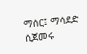ማሰር፤ ማሳደድ ሲጀመሩ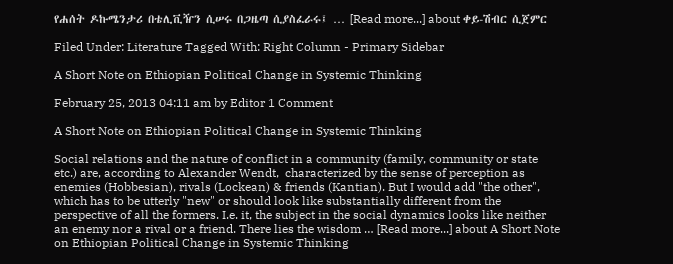የሐሰት ዶኩሜንታሪ በቴሊቪዥን ሲሠሩ በጋዜጣ ሲያስፈራሩ፤ … [Read more...] about ቀይ-ሽብር ሲጀምር

Filed Under: Literature Tagged With: Right Column - Primary Sidebar

A Short Note on Ethiopian Political Change in Systemic Thinking

February 25, 2013 04:11 am by Editor 1 Comment

A Short Note on Ethiopian Political Change in Systemic Thinking

Social relations and the nature of conflict in a community (family, community or state etc.) are, according to Alexander Wendt,  characterized by the sense of perception as enemies (Hobbesian), rivals (Lockean) & friends (Kantian). But I would add "the other", which has to be utterly "new" or should look like substantially different from the perspective of all the formers. I.e. it, the subject in the social dynamics looks like neither an enemy nor a rival or a friend. There lies the wisdom … [Read more...] about A Short Note on Ethiopian Political Change in Systemic Thinking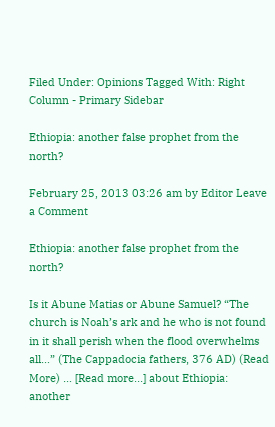Filed Under: Opinions Tagged With: Right Column - Primary Sidebar

Ethiopia: another false prophet from the north?

February 25, 2013 03:26 am by Editor Leave a Comment

Ethiopia: another false prophet from the north?

Is it Abune Matias or Abune Samuel? “The church is Noah’s ark and he who is not found in it shall perish when the flood overwhelms all…” (The Cappadocia fathers, 376 AD) (Read More) … [Read more...] about Ethiopia: another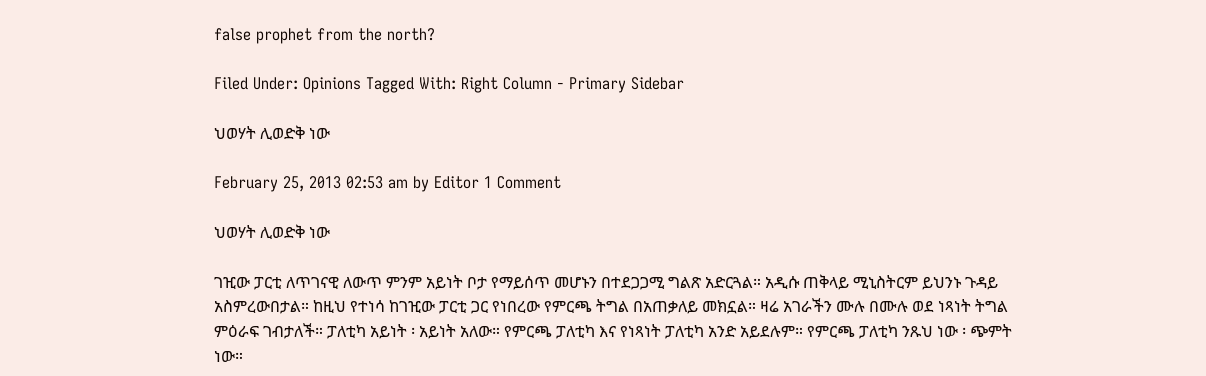false prophet from the north?

Filed Under: Opinions Tagged With: Right Column - Primary Sidebar

ህወሃት ሊወድቅ ነው

February 25, 2013 02:53 am by Editor 1 Comment

ህወሃት ሊወድቅ ነው

ገዢው ፓርቲ ለጥገናዊ ለውጥ ምንም አይነት ቦታ የማይሰጥ መሆኑን በተደጋጋሚ ግልጽ አድርጓል። አዲሱ ጠቅላይ ሚኒስትርም ይህንኑ ጉዳይ አስምረውበታል። ከዚህ የተነሳ ከገዢው ፓርቲ ጋር የነበረው የምርጫ ትግል በአጠቃለይ መክኗል። ዛሬ አገራችን ሙሉ በሙሉ ወደ ነጻነት ትግል ምዕራፍ ገብታለች። ፓለቲካ አይነት ፡ አይነት አለው። የምርጫ ፓለቲካ እና የነጻነት ፓለቲካ አንድ አይደሉም። የምርጫ ፓለቲካ ንጹህ ነው ፡ ጭምት ነው።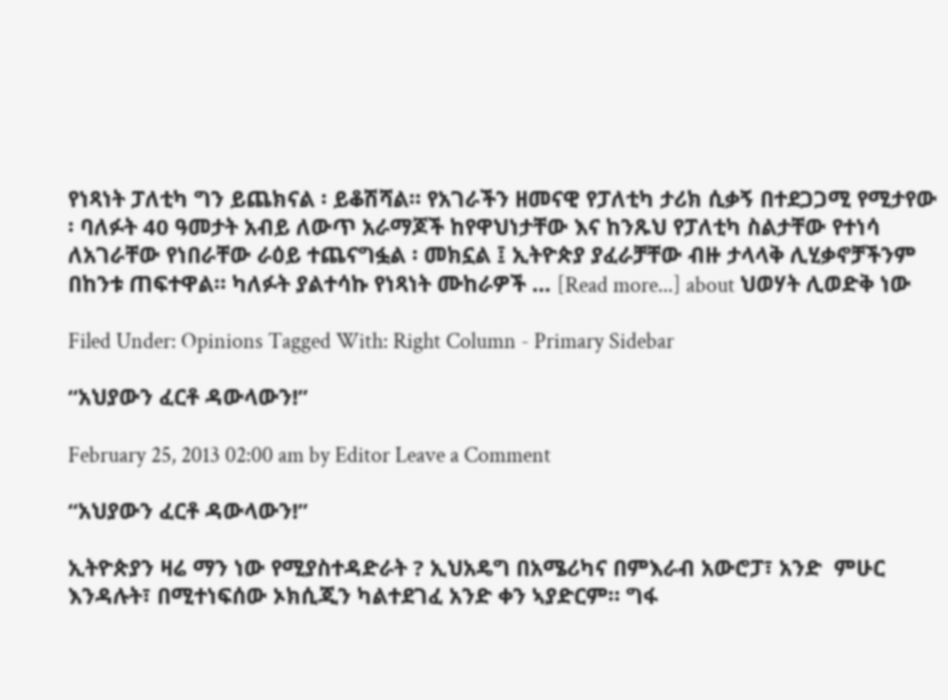የነጻነት ፓለቲካ ግን ይጨክናል ፡ ይቆሽሻል። የአገራችን ዘመናዊ የፓለቲካ ታሪክ ሲቃኝ በተደጋጋሚ የሚታየው ፡ ባለፉት 40 ዓመታት አብይ ለውጥ አራማጆች ከየዋህነታቸው እና ከንጹህ የፓለቲካ ስልታቸው የተነሳ ለአገራቸው የነበራቸው ራዕይ ተጨናግፏል ፡ መክኗል ፤ ኢትዮጵያ ያፈራቻቸው ብዙ ታላላቅ ሊሂቃኖቻችንም በከንቱ ጠፍተዋል። ካለፉት ያልተሳኩ የነጻነት ሙከራዎች … [Read more...] about ህወሃት ሊወድቅ ነው

Filed Under: Opinions Tagged With: Right Column - Primary Sidebar

“አህያውን ፈርቶ ዳውላውን!”

February 25, 2013 02:00 am by Editor Leave a Comment

“አህያውን ፈርቶ ዳውላውን!”

ኢትዮጵያን ዛሬ ማን ነው የሚያስተዳድራት ? ኢህአዴግ በአሜሪካና በምእራብ አውሮፓ፣ አንድ  ምሁር እንዳሉት፣ በሚተነፍሰው ኦክሲጂን ካልተደገፈ አንድ ቀን ኣያድርም። ግፋ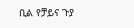ቢል የቻይና ጉያ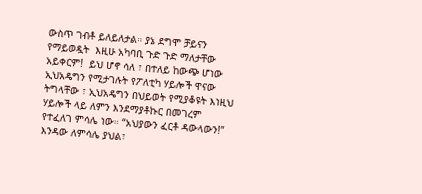ውስጥ ገብቶ ይለይለታል። ያኔ ደግሞ ቻይናን የማይወዷት  እዚሁ አካባቢ ጉድ ጉድ ማለታቸው አይቀርም!  ይህ ሆኖ ሳለ ፣ በተለይ ከውጭ ሆነው ኢህአዴግን የሚታገሉት የፖለቲካ ሃይሎች ዋናው ትግላቸው ፣ ኢህአዴግን በህይወት የሚያቆዩት እነዚህ ሃይሎች ላይ ለምን እንደማያቶኩር በመገረም የተፈለገ ምሳሌ ነው። “አህያውን ፈርቶ ዳውላውን!” እንዳው ለምሳሌ ያህል፣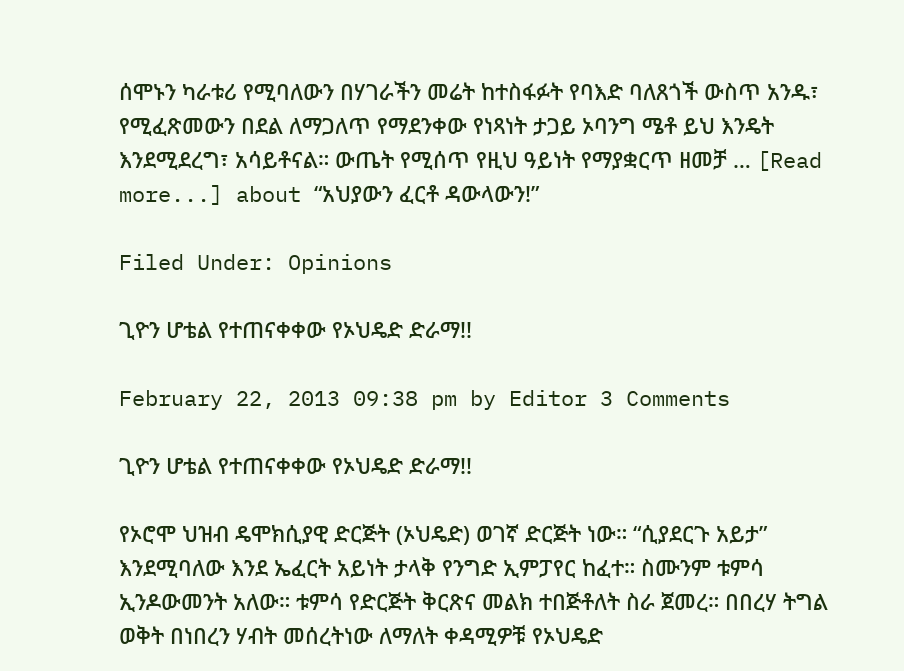ሰሞኑን ካራቱሪ የሚባለውን በሃገራችን መሬት ከተስፋፉት የባእድ ባለጸጎች ውስጥ አንዱ፣ የሚፈጽመውን በደል ለማጋለጥ የማደንቀው የነጻነት ታጋይ ኦባንግ ሜቶ ይህ እንዴት እንደሚደረግ፣ አሳይቶናል። ውጤት የሚሰጥ የዚህ ዓይነት የማያቋርጥ ዘመቻ … [Read more...] about “አህያውን ፈርቶ ዳውላውን!”

Filed Under: Opinions

ጊዮን ሆቴል የተጠናቀቀው የኦህዴድ ድራማ!!

February 22, 2013 09:38 pm by Editor 3 Comments

ጊዮን ሆቴል የተጠናቀቀው የኦህዴድ ድራማ!!

የኦሮሞ ህዝብ ዴሞክሲያዊ ድርጅት (ኦህዴድ) ወገኛ ድርጅት ነው። “ሲያደርጉ አይታ” እንደሚባለው እንደ ኤፈርት አይነት ታላቅ የንግድ ኢምፓየር ከፈተ። ስሙንም ቱምሳ ኢንዶውመንት አለው። ቱምሳ የድርጅት ቅርጽና መልክ ተበጅቶለት ስራ ጀመረ። በበረሃ ትግል ወቅት በነበረን ሃብት መሰረትነው ለማለት ቀዳሚዎቹ የኦህዴድ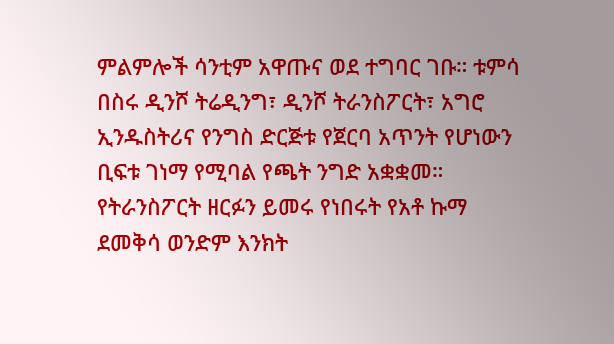ምልምሎች ሳንቲም አዋጡና ወደ ተግባር ገቡ። ቱምሳ በስሩ ዲንሾ ትሬዲንግ፣ ዲንሾ ትራንስፖርት፣ አግሮ ኢንዱስትሪና የንግስ ድርጅቱ የጀርባ አጥንት የሆነውን ቢፍቱ ገነማ የሚባል የጫት ንግድ አቋቋመ። የትራንስፖርት ዘርፉን ይመሩ የነበሩት የአቶ ኩማ ደመቅሳ ወንድም እንክት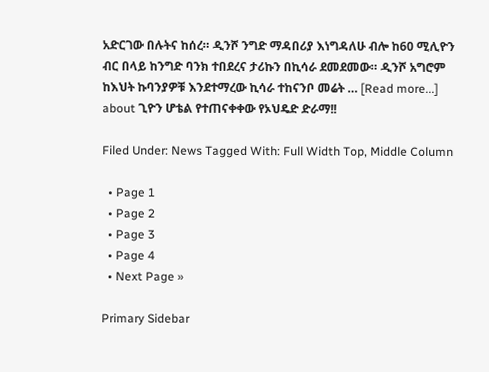አድርገው በሉትና ከሰረ። ዲንሾ ንግድ ማዳበሪያ እነግዳለሁ ብሎ ከ60 ሚሊዮን ብር በላይ ከንግድ ባንክ ተበደረና ታሪኩን በኪሳራ ደመደመው። ዲንሾ አግሮም ከእህት ኩባንያዎቹ እንደተማረው ኪሳራ ተከናንቦ መሬት … [Read more...] about ጊዮን ሆቴል የተጠናቀቀው የኦህዴድ ድራማ!!

Filed Under: News Tagged With: Full Width Top, Middle Column

  • Page 1
  • Page 2
  • Page 3
  • Page 4
  • Next Page »

Primary Sidebar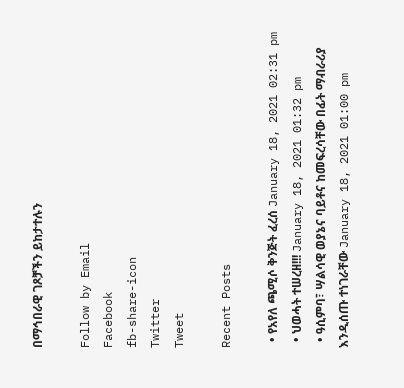በማኅበራዊ ገጾቻችን ይከታተሉን

Follow by Email
Facebook
fb-share-icon
Twitter
Tweet

Recent Posts

  • የአየለ ጫሚሶ ቅንጅት ፈረሰ January 18, 2021 02:31 pm
  • ህወሓት ተሠረዘ!!! January 18, 2021 01:32 pm
  • ዓሲምባ፣ ሣልሳዊ ወያኔና ባይቶና ከመፍረሳቸው በፊት ማብራሪያ እንዲሰጡ ተነገራቸው January 18, 2021 01:00 pm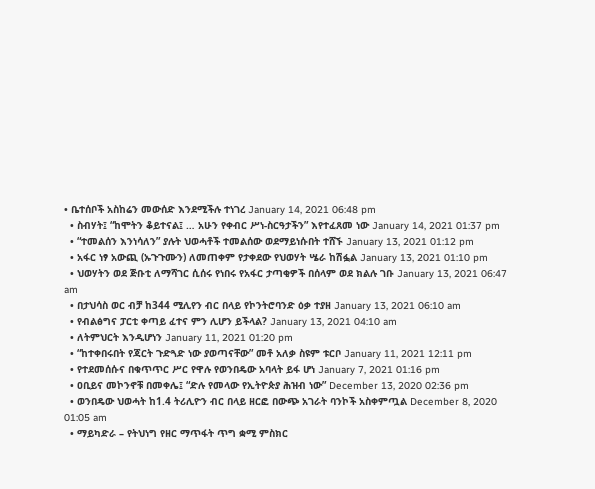• ቤተሰቦች አስከሬን መውሰድ እንደሚችሉ ተነገረ January 14, 2021 06:48 pm
  • ስብሃት፤ “ከሞትን ቆይተናል፤ … አሁን የቀብር ሥነ-ስርዓታችን” እየተፈጸመ ነው January 14, 2021 01:37 pm
  • “ተመልሰን እንነሳለን” ያሉት ህወሓቶች ተመልሰው ወደማይነሱበት ተሸኙ January 13, 2021 01:12 pm
  • አፋር ነፃ አውጪ (ኡጉጉሙን) ለመጠቀም የታቀደው የህወሃት ሤራ ከሽፏል January 13, 2021 01:10 pm
  • ህወሃትን ወደ ጅቡቲ ለማሻገር ሲሰሩ የነበሩ የአፋር ታጣቂዎች በሰላም ወደ ክልሉ ገቡ January 13, 2021 06:47 am
  • በታህሳስ ወር ብቻ ከ344 ሚሊየን ብር በላይ የኮንትሮባንድ ዕቃ ተያዘ January 13, 2021 06:10 am
  • የብልፅግና ፓርቲ ቀጣይ ፈተና ምን ሊሆን ይችላል? January 13, 2021 04:10 am
  • ለትምህርት እንዲሆነን January 11, 2021 01:20 pm
  • “ከተቀበሩበት የጃርት ጉድጓድ ነው ያወጣናቸው” መቶ አለቃ ስዩም ቱርቦ January 11, 2021 12:11 pm
  • የተደመሰሱና በቁጥጥር ሥር የዋሉ የወንበዴው አባላት ይፋ ሆነ January 7, 2021 01:16 pm
  • ዐቢይና መኮንኖቹ በመቀሌ፤ “ድሉ የመላው የኢትዮጵያ ሕዝብ ነው” December 13, 2020 02:36 pm
  • ወንበዴው ህወሓት ከ1.4 ትሪሊዮን ብር በላይ ዘርፎ በውጭ አገራት ባንኮች አስቀምጧል December 8, 2020 01:05 am
  • ማይካድራ – የትህነግ የዘር ማጥፋት ጥግ ቋሚ ምስክር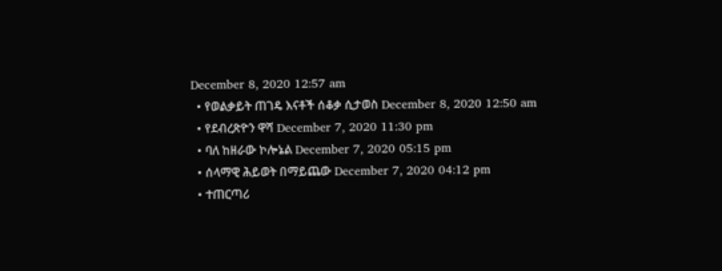December 8, 2020 12:57 am
  • የወልቃይት ጠገዴ እናቶች ሰቆቃ ሲታወስ December 8, 2020 12:50 am
  • የደብረጽዮን ዋሻ December 7, 2020 11:30 pm
  • ባለ ከዘራው ኮሎኔል December 7, 2020 05:15 pm
  • ሰላማዊ ሕይወት በማይጨው December 7, 2020 04:12 pm
  • ተጠርጣሪ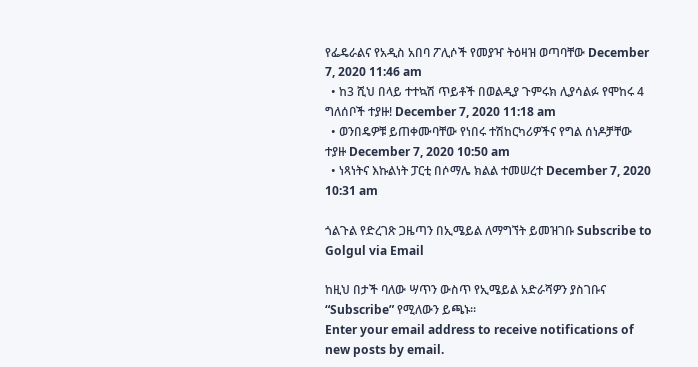የፌዴራልና የአዲስ አበባ ፖሊሶች የመያዣ ትዕዛዝ ወጣባቸው December 7, 2020 11:46 am
  • ከ3 ሺህ በላይ ተተኳሽ ጥይቶች በወልዲያ ጉምሩክ ሊያሳልፉ የሞከሩ 4 ግለሰቦች ተያዙ! December 7, 2020 11:18 am
  • ወንበዴዎቹ ይጠቀሙባቸው የነበሩ ተሽከርካሪዎችና የግል ሰነዶቻቸው ተያዙ December 7, 2020 10:50 am
  • ነጻነትና እኩልነት ፓርቲ በሶማሌ ክልል ተመሠረተ December 7, 2020 10:31 am

ጎልጉል የድረገጽ ጋዜጣን በኢሜይል ለማግኘት ይመዝገቡ Subscribe to Golgul via Email

ከዚህ በታች ባለው ሣጥን ውስጥ የኢሜይል አድራሻዎን ያስገቡና “Subscribe” የሚለውን ይጫኑ፡፡
Enter your email address to receive notifications of new posts by email.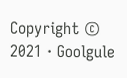Copyright © 2021 · Goolgule